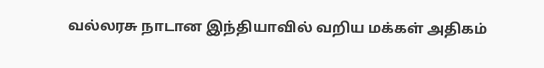வல்லரசு நாடான இந்தியாவில் வறிய மக்கள் அதிகம்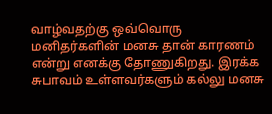வாழ்வதற்கு ஒவ்வொரு மனிதர்களின் மனசு தான் காரணம் என்று எனக்கு தோணுகிறது. இரக்க சுபாவம் உள்ளவர்களும் கல்லு மனசு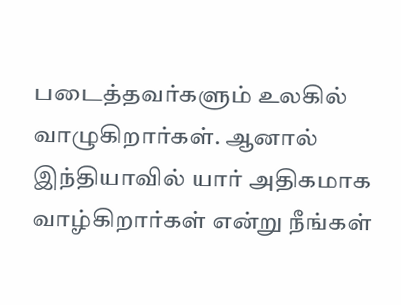படைத்தவர்களும் உலகில் வாழுகிறார்கள். ஆனால் இந்தியாவில் யார் அதிகமாக வாழ்கிறார்கள் என்று நீங்கள்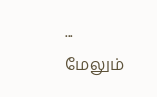...
மேலும்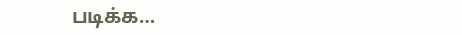படிக்க…